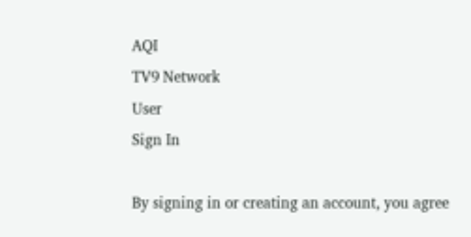AQI
TV9 Network
User
Sign In

By signing in or creating an account, you agree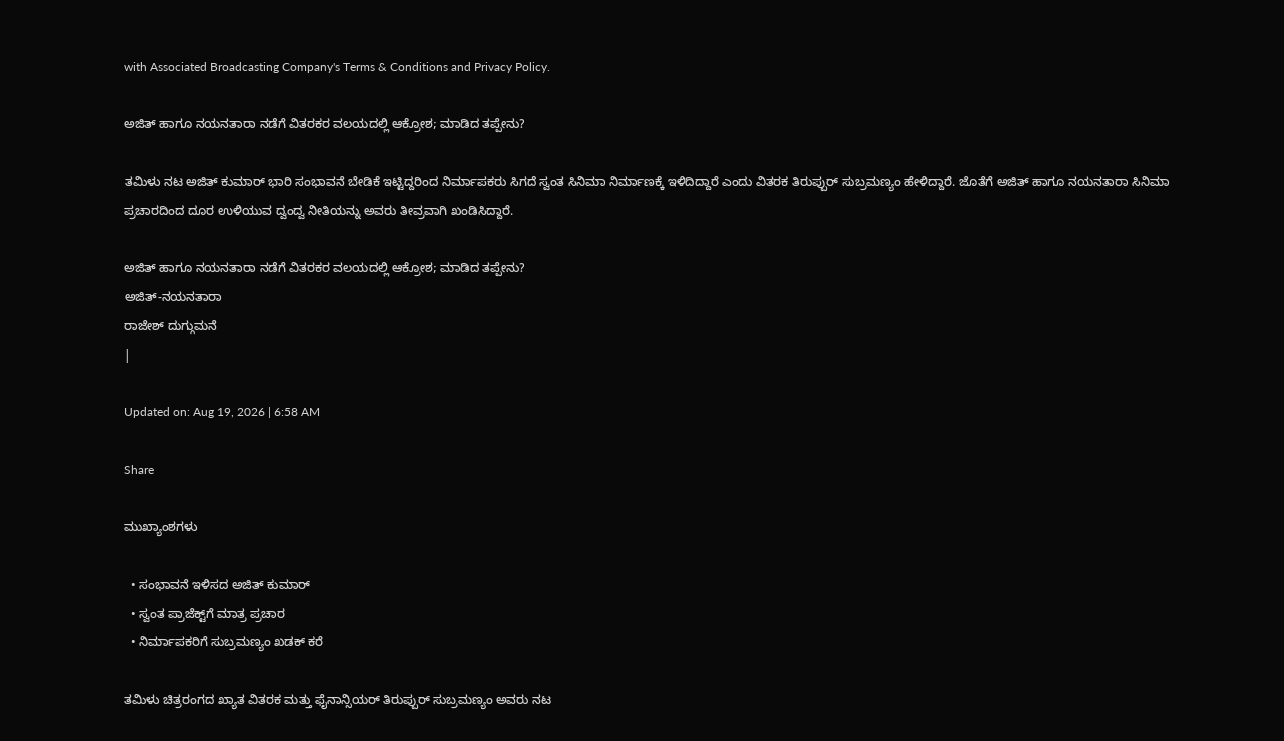with Associated Broadcasting Company's Terms & Conditions and Privacy Policy.

ಅಜಿತ್ ಹಾಗೂ ನಯನತಾರಾ ನಡೆಗೆ ವಿತರಕರ ವಲಯದಲ್ಲಿ ಆಕ್ರೋಶ; ಮಾಡಿದ ತಪ್ಪೇನು?

ತಮಿಳು ನಟ ಅಜಿತ್ ಕುಮಾರ್ ಭಾರಿ ಸಂಭಾವನೆ ಬೇಡಿಕೆ ಇಟ್ಟಿದ್ದರಿಂದ ನಿರ್ಮಾಪಕರು ಸಿಗದೆ ಸ್ವಂತ ಸಿನಿಮಾ ನಿರ್ಮಾಣಕ್ಕೆ ಇಳಿದಿದ್ದಾರೆ ಎಂದು ವಿತರಕ ತಿರುಪ್ಪುರ್ ಸುಬ್ರಮಣ್ಯಂ ಹೇಳಿದ್ದಾರೆ. ಜೊತೆಗೆ ಅಜಿತ್ ಹಾಗೂ ನಯನತಾರಾ ಸಿನಿಮಾ ಪ್ರಚಾರದಿಂದ ದೂರ ಉಳಿಯುವ ದ್ವಂದ್ವ ನೀತಿಯನ್ನು ಅವರು ತೀವ್ರವಾಗಿ ಖಂಡಿಸಿದ್ದಾರೆ.

ಅಜಿತ್ ಹಾಗೂ ನಯನತಾರಾ ನಡೆಗೆ ವಿತರಕರ ವಲಯದಲ್ಲಿ ಆಕ್ರೋಶ; ಮಾಡಿದ ತಪ್ಪೇನು?
ಅಜಿತ್-ನಯನತಾರಾ
ರಾಜೇಶ್ ದುಗ್ಗುಮನೆ
|

Updated on: Aug 19, 2026 | 6:58 AM

Share

ಮುಖ್ಯಾಂಶಗಳು

  • ಸಂಭಾವನೆ ಇಳಿಸದ ಅಜಿತ್ ಕುಮಾರ್
  • ಸ್ವಂತ ಪ್ರಾಜೆಕ್ಟ್‌ಗೆ ಮಾತ್ರ ಪ್ರಚಾರ
  • ನಿರ್ಮಾಪಕರಿಗೆ ಸುಬ್ರಮಣ್ಯಂ ಖಡಕ್ ಕರೆ

ತಮಿಳು ಚಿತ್ರರಂಗದ ಖ್ಯಾತ ವಿತರಕ ಮತ್ತು ಫೈನಾನ್ಸಿಯರ್ ತಿರುಪ್ಪುರ್ ಸುಬ್ರಮಣ್ಯಂ ಅವರು ನಟ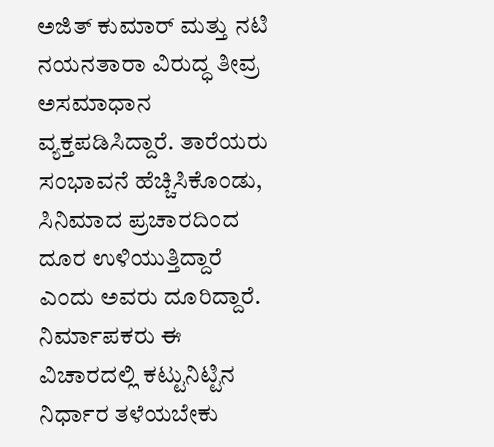ಅಜಿತ್ ಕುಮಾರ್ ಮತ್ತು ನಟಿ ನಯನತಾರಾ ವಿರುದ್ಧ ತೀವ್ರ ಅಸಮಾಧಾನ ವ್ಯಕ್ತಪಡಿಸಿದ್ದಾರೆ. ತಾರೆಯರು ಸಂಭಾವನೆ ಹೆಚ್ಚಿಸಿಕೊಂಡು, ಸಿನಿಮಾದ ಪ್ರಚಾರದಿಂದ ದೂರ ಉಳಿಯುತ್ತಿದ್ದಾರೆ ಎಂದು ಅವರು ದೂರಿದ್ದಾರೆ. ನಿರ್ಮಾಪಕರು ಈ ವಿಚಾರದಲ್ಲಿ ಕಟ್ಟುನಿಟ್ಟಿನ ನಿರ್ಧಾರ ತಳೆಯಬೇಕು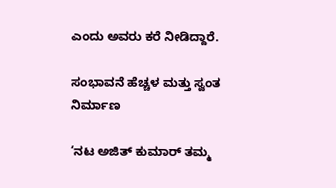ಎಂದು ಅವರು ಕರೆ ನೀಡಿದ್ದಾರೆ.

ಸಂಭಾವನೆ ಹೆಚ್ಚಳ ಮತ್ತು ಸ್ವಂತ ನಿರ್ಮಾಣ

‘ನಟ ಅಜಿತ್ ಕುಮಾರ್ ತಮ್ಮ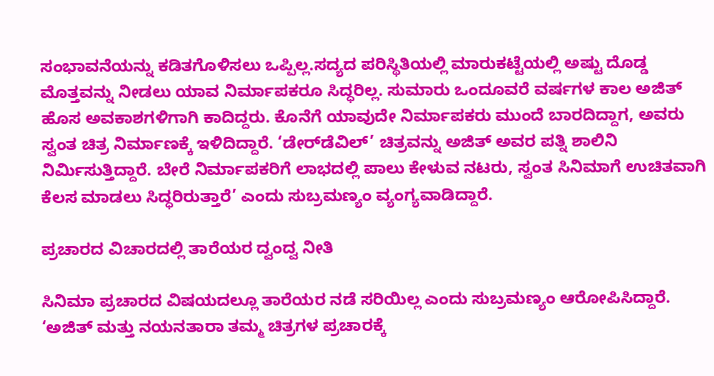ಸಂಭಾವನೆಯನ್ನು ಕಡಿತಗೊಳಿಸಲು ಒಪ್ಪಿಲ್ಲ.ಸದ್ಯದ ಪರಿಸ್ಥಿತಿಯಲ್ಲಿ ಮಾರುಕಟ್ಟೆಯಲ್ಲಿ ಅಷ್ಟು ದೊಡ್ಡ ಮೊತ್ತವನ್ನು ನೀಡಲು ಯಾವ ನಿರ್ಮಾಪಕರೂ ಸಿದ್ಧರಿಲ್ಲ. ಸುಮಾರು ಒಂದೂವರೆ ವರ್ಷಗಳ ಕಾಲ ಅಜಿತ್ ಹೊಸ ಅವಕಾಶಗಳಿಗಾಗಿ ಕಾದಿದ್ದರು. ಕೊನೆಗೆ ಯಾವುದೇ ನಿರ್ಮಾಪಕರು ಮುಂದೆ ಬಾರದಿದ್ದಾಗ, ಅವರು ಸ್ವಂತ ಚಿತ್ರ ನಿರ್ಮಾಣಕ್ಕೆ ಇಳಿದಿದ್ದಾರೆ. ‘ಡೇರ್‌ಡೆವಿಲ್’ ಚಿತ್ರವನ್ನು ಅಜಿತ್ ಅವರ ಪತ್ನಿ ಶಾಲಿನಿ ನಿರ್ಮಿಸುತ್ತಿದ್ದಾರೆ. ಬೇರೆ ನಿರ್ಮಾಪಕರಿಗೆ ಲಾಭದಲ್ಲಿ ಪಾಲು ಕೇಳುವ ನಟರು, ಸ್ವಂತ ಸಿನಿಮಾಗೆ ಉಚಿತವಾಗಿ ಕೆಲಸ ಮಾಡಲು ಸಿದ್ಧರಿರುತ್ತಾರೆ’ ಎಂದು ಸುಬ್ರಮಣ್ಯಂ ವ್ಯಂಗ್ಯವಾಡಿದ್ದಾರೆ.

ಪ್ರಚಾರದ ವಿಚಾರದಲ್ಲಿ ತಾರೆಯರ ದ್ವಂದ್ವ ನೀತಿ

ಸಿನಿಮಾ ಪ್ರಚಾರದ ವಿಷಯದಲ್ಲೂ ತಾರೆಯರ ನಡೆ ಸರಿಯಿಲ್ಲ ಎಂದು ಸುಬ್ರಮಣ್ಯಂ ಆರೋಪಿಸಿದ್ದಾರೆ. ‘ಅಜಿತ್ ಮತ್ತು ನಯನತಾರಾ ತಮ್ಮ ಚಿತ್ರಗಳ ಪ್ರಚಾರಕ್ಕೆ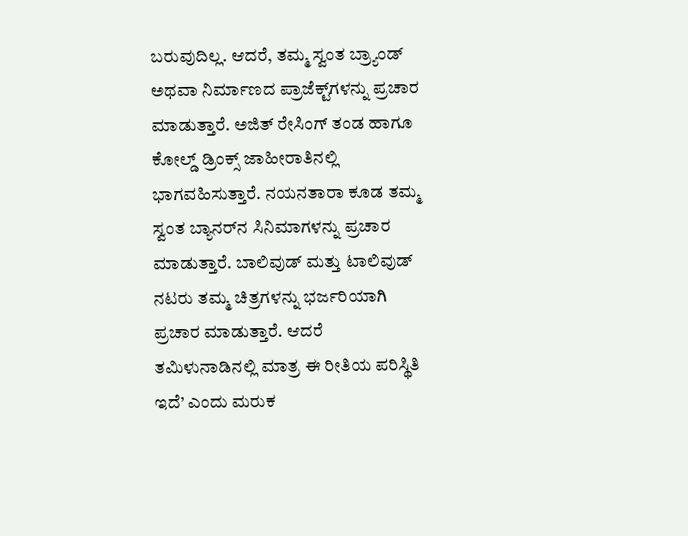ಬರುವುದಿಲ್ಲ. ಆದರೆ, ತಮ್ಮ ಸ್ವಂತ ಬ್ರ್ಯಾಂಡ್ ಅಥವಾ ನಿರ್ಮಾಣದ ಪ್ರಾಜೆಕ್ಟ್‌ಗಳನ್ನು ಪ್ರಚಾರ ಮಾಡುತ್ತಾರೆ. ಅಜಿತ್ ರೇಸಿಂಗ್ ತಂಡ ಹಾಗೂ ಕೋಲ್ಡ್ ಡ್ರಿಂಕ್ಸ್ ಜಾಹೀರಾತಿನಲ್ಲಿ ಭಾಗವಹಿಸುತ್ತಾರೆ. ನಯನತಾರಾ ಕೂಡ ತಮ್ಮ ಸ್ವಂತ ಬ್ಯಾನರ್‌ನ ಸಿನಿಮಾಗಳನ್ನು ಪ್ರಚಾರ ಮಾಡುತ್ತಾರೆ. ಬಾಲಿವುಡ್ ಮತ್ತು ಟಾಲಿವುಡ್ ನಟರು ತಮ್ಮ ಚಿತ್ರಗಳನ್ನು ಭರ್ಜರಿಯಾಗಿ ಪ್ರಚಾರ ಮಾಡುತ್ತಾರೆ. ಆದರೆ ತಮಿಳುನಾಡಿನಲ್ಲಿ ಮಾತ್ರ ಈ ರೀತಿಯ ಪರಿಸ್ಥಿತಿ ಇದೆ’ ಎಂದು ಮರುಕ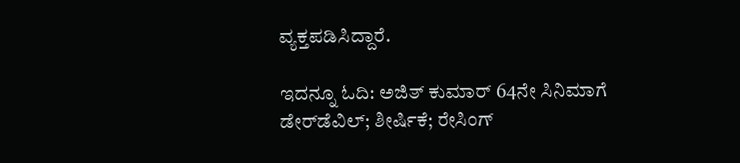ವ್ಯಕ್ತಪಡಿಸಿದ್ದಾರೆ.

ಇದನ್ನೂ ಓದಿ: ಅಜಿತ್ ಕುಮಾರ್ 64ನೇ ಸಿನಿಮಾಗೆ ಡೇರ್‌ಡೆವಿಲ್; ಶೀರ್ಷಿಕೆ; ರೇಸಿಂಗ್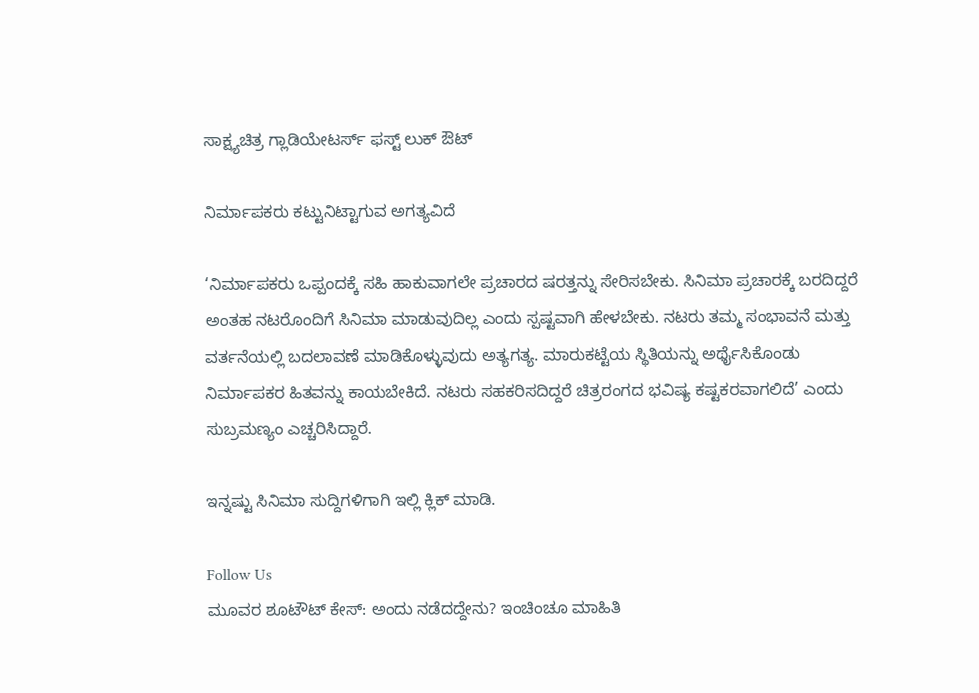ಸಾಕ್ಷ್ಯಚಿತ್ರ ಗ್ಲಾಡಿಯೇಟರ್ಸ್ ಫಸ್ಟ್ ಲುಕ್ ಔಟ್

ನಿರ್ಮಾಪಕರು ಕಟ್ಟುನಿಟ್ಟಾಗುವ ಅಗತ್ಯವಿದೆ

‘ನಿರ್ಮಾಪಕರು ಒಪ್ಪಂದಕ್ಕೆ ಸಹಿ ಹಾಕುವಾಗಲೇ ಪ್ರಚಾರದ ಷರತ್ತನ್ನು ಸೇರಿಸಬೇಕು. ಸಿನಿಮಾ ಪ್ರಚಾರಕ್ಕೆ ಬರದಿದ್ದರೆ ಅಂತಹ ನಟರೊಂದಿಗೆ ಸಿನಿಮಾ ಮಾಡುವುದಿಲ್ಲ ಎಂದು ಸ್ಪಷ್ಟವಾಗಿ ಹೇಳಬೇಕು. ನಟರು ತಮ್ಮ ಸಂಭಾವನೆ ಮತ್ತು ವರ್ತನೆಯಲ್ಲಿ ಬದಲಾವಣೆ ಮಾಡಿಕೊಳ್ಳುವುದು ಅತ್ಯಗತ್ಯ. ಮಾರುಕಟ್ಟೆಯ ಸ್ಥಿತಿಯನ್ನು ಅರ್ಥೈಸಿಕೊಂಡು ನಿರ್ಮಾಪಕರ ಹಿತವನ್ನು ಕಾಯಬೇಕಿದೆ. ನಟರು ಸಹಕರಿಸದಿದ್ದರೆ ಚಿತ್ರರಂಗದ ಭವಿಷ್ಯ ಕಷ್ಟಕರವಾಗಲಿದೆ’ ಎಂದು ಸುಬ್ರಮಣ್ಯಂ ಎಚ್ಚರಿಸಿದ್ದಾರೆ.

ಇನ್ನಷ್ಟು ಸಿನಿಮಾ ಸುದ್ದಿಗಳಿಗಾಗಿ ಇಲ್ಲಿ ಕ್ಲಿಕ್ ಮಾಡಿ.

Follow Us
ಮೂವರ ಶೂಟೌಟ್ ಕೇಸ್: ಅಂದು ನಡೆದದ್ದೇನು? ಇಂಚಿಂಚೂ ಮಾಹಿತಿ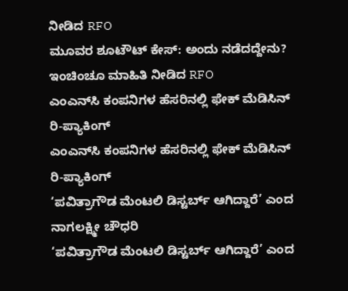ನೀಡಿದ RFO
ಮೂವರ ಶೂಟೌಟ್ ಕೇಸ್: ಅಂದು ನಡೆದದ್ದೇನು? ಇಂಚಿಂಚೂ ಮಾಹಿತಿ ನೀಡಿದ RFO
ಎಂಎನ್‌ಸಿ ಕಂಪನಿಗಳ ಹೆಸರಿನಲ್ಲಿ ಫೇಕ್ ಮೆಡಿಸಿನ್ ರಿ-ಪ್ಯಾಕಿಂಗ್
ಎಂಎನ್‌ಸಿ ಕಂಪನಿಗಳ ಹೆಸರಿನಲ್ಲಿ ಫೇಕ್ ಮೆಡಿಸಿನ್ ರಿ-ಪ್ಯಾಕಿಂಗ್
‘ಪವಿತ್ರಾಗೌಡ ಮೆಂಟಲಿ ಡಿಸ್ಟರ್ಬ್ ಆಗಿದ್ದಾರೆ’ ಎಂದ ನಾಗಲಕ್ಷ್ಮೀ ಚೌಧರಿ
‘ಪವಿತ್ರಾಗೌಡ ಮೆಂಟಲಿ ಡಿಸ್ಟರ್ಬ್ ಆಗಿದ್ದಾರೆ’ ಎಂದ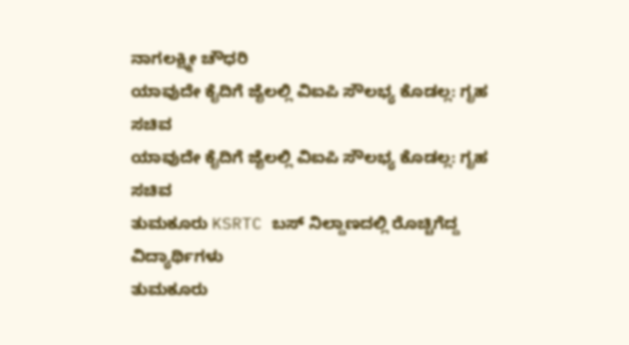ನಾಗಲಕ್ಷ್ಮೀ ಚೌಧರಿ
ಯಾವುದೇ ಕೈದಿಗೆ ಜೈಲಲ್ಲಿ ವಿಐಪಿ ಸೌಲಭ್ಯ ಕೊಡಲ್ಲ: ಗೃಹ ಸಚಿವ
ಯಾವುದೇ ಕೈದಿಗೆ ಜೈಲಲ್ಲಿ ವಿಐಪಿ ಸೌಲಭ್ಯ ಕೊಡಲ್ಲ: ಗೃಹ ಸಚಿವ
ತುಮಕೂರು KSRTC ಬಸ್ ನಿಲ್ದಾಣದಲ್ಲಿ ರೊಚ್ಚಿಗೆದ್ದ ವಿದ್ಯಾರ್ಥಿಗಳು
ತುಮಕೂರು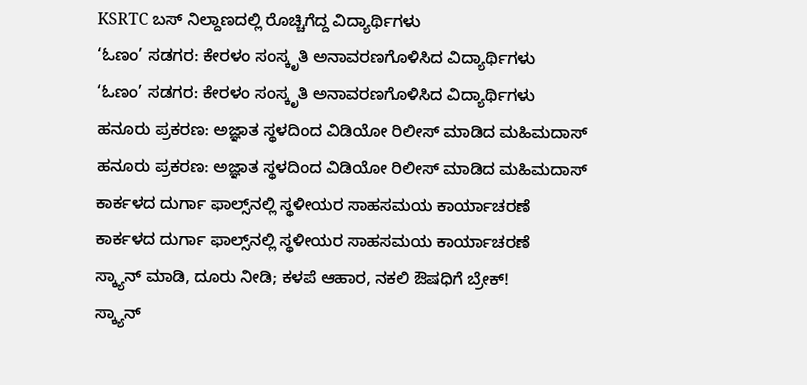KSRTC ಬಸ್ ನಿಲ್ದಾಣದಲ್ಲಿ ರೊಚ್ಚಿಗೆದ್ದ ವಿದ್ಯಾರ್ಥಿಗಳು
‘ಓಣಂ’ ಸಡಗರ: ಕೇರಳಂ ಸಂಸ್ಕೃತಿ ಅನಾವರಣಗೊಳಿಸಿದ ವಿದ್ಯಾರ್ಥಿಗಳು
‘ಓಣಂ’ ಸಡಗರ: ಕೇರಳಂ ಸಂಸ್ಕೃತಿ ಅನಾವರಣಗೊಳಿಸಿದ ವಿದ್ಯಾರ್ಥಿಗಳು
ಹನೂರು ಪ್ರಕರಣ: ಅಜ್ಞಾತ ಸ್ಥಳದಿಂದ ವಿಡಿಯೋ ರಿಲೀಸ್ ಮಾಡಿದ ಮಹಿಮದಾಸ್
ಹನೂರು ಪ್ರಕರಣ: ಅಜ್ಞಾತ ಸ್ಥಳದಿಂದ ವಿಡಿಯೋ ರಿಲೀಸ್ ಮಾಡಿದ ಮಹಿಮದಾಸ್
ಕಾರ್ಕಳದ ದುರ್ಗಾ ಫಾಲ್ಸ್‌ನಲ್ಲಿ ಸ್ಥಳೀಯರ ಸಾಹಸಮಯ ಕಾರ್ಯಾಚರಣೆ
ಕಾರ್ಕಳದ ದುರ್ಗಾ ಫಾಲ್ಸ್‌ನಲ್ಲಿ ಸ್ಥಳೀಯರ ಸಾಹಸಮಯ ಕಾರ್ಯಾಚರಣೆ
ಸ್ಕ್ಯಾನ್ ಮಾಡಿ, ದೂರು ನೀಡಿ; ಕಳಪೆ ಆಹಾರ, ನಕಲಿ ಔಷಧಿಗೆ ಬ್ರೇಕ್!
ಸ್ಕ್ಯಾನ್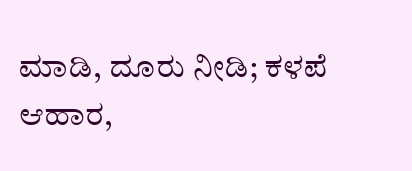ಮಾಡಿ, ದೂರು ನೀಡಿ; ಕಳಪೆ ಆಹಾರ,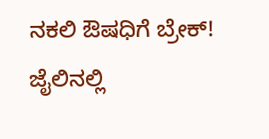ನಕಲಿ ಔಷಧಿಗೆ ಬ್ರೇಕ್!
ಜೈಲಿನಲ್ಲಿ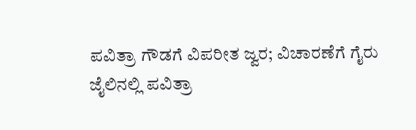ಪವಿತ್ರಾ ಗೌಡಗೆ ವಿಪರೀತ ಜ್ವರ; ವಿಚಾರಣೆಗೆ ಗೈರು
ಜೈಲಿನಲ್ಲಿ ಪವಿತ್ರಾ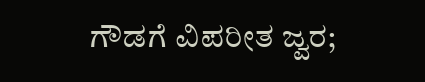ಗೌಡಗೆ ವಿಪರೀತ ಜ್ವರ;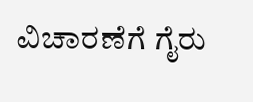ವಿಚಾರಣೆಗೆ ಗೈರು